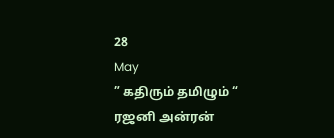28
May
” கதிரும் தமிழும் “
ரஜனி அன்ரன்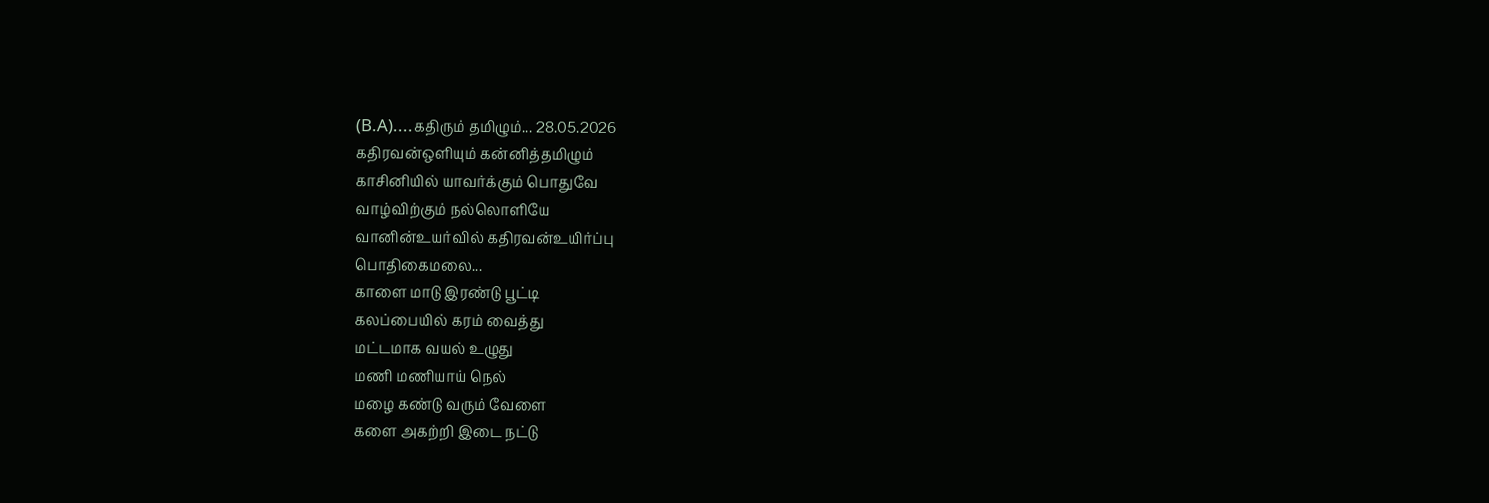(B.A)....கதிரும் தமிழும்... 28.05.2026
கதிரவன்ஒளியும் கன்னித்தமிழும்
காசினியில் யாவர்க்கும் பொதுவே
வாழ்விற்கும் நல்லொளியே
வானின்உயர்வில் கதிரவன்உயிர்ப்பு
பொதிகைமலை...
காளை மாடு இரண்டு பூட்டி
கலப்பையில் கரம் வைத்து
மட்டமாக வயல் உழுது
மணி மணியாய் நெல்
மழை கண்டு வரும் வேளை
களை அகற்றி இடை நட்டு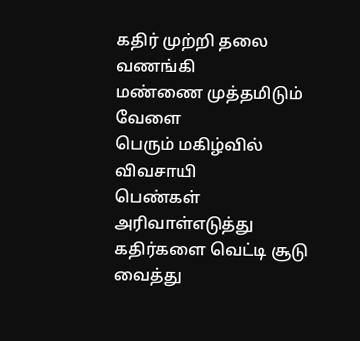கதிர் முற்றி தலை வணங்கி
மண்ணை முத்தமிடும் வேளை
பெரும் மகிழ்வில் விவசாயி
பெண்கள் அரிவாள்எடுத்து
கதிர்களை வெட்டி சூடு வைத்து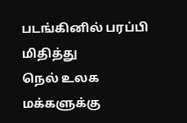படங்கினில் பரப்பி மிதித்து
நெல் உலக மக்களுக்கு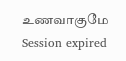உணவாகுமே
Session expired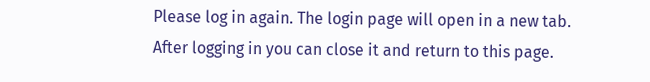Please log in again. The login page will open in a new tab. After logging in you can close it and return to this page.